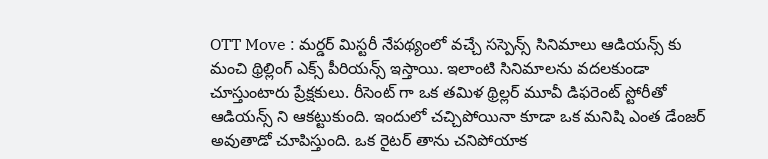OTT Move : మర్డర్ మిస్టరీ నేపథ్యంలో వచ్చే సస్పెన్స్ సినిమాలు ఆడియన్స్ కు మంచి థ్రిల్లింగ్ ఎక్స్ పీరియన్స్ ఇస్తాయి. ఇలాంటి సినిమాలను వదలకుండా చూస్తుంటారు ప్రేక్షకులు. రీసెంట్ గా ఒక తమిళ థ్రిల్లర్ మూవీ డిఫరెంట్ స్టోరీతో ఆడియన్స్ ని ఆకట్టుకుంది. ఇందులో చచ్చిపోయినా కూడా ఒక మనిషి ఎంత డేంజర్ అవుతాడో చూపిస్తుంది. ఒక రైటర్ తాను చనిపోయాక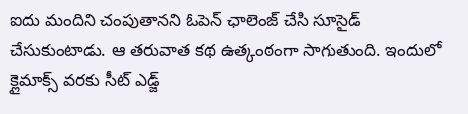ఐదు మందిని చంపుతానని ఓపెన్ ఛాలెంజ్ చేసి సూసైడ్ చేసుకుంటాడు. ఆ తరువాత కథ ఉత్కంఠంగా సాగుతుంది. ఇందులో క్లైమాక్స్ వరకు సీట్ ఎడ్జ్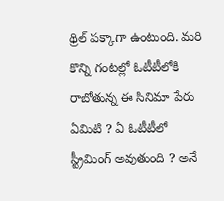థ్రిల్ పక్కాగా ఉంటుంది. మరి కొన్ని గంటల్లో ఓటీటీలోకి రాబోతున్న ఈ సినిమా పేరు ఏమిటి ? ఏ ఓటీటీలో స్ట్రీమింగ్ అవుతుంది ? అనే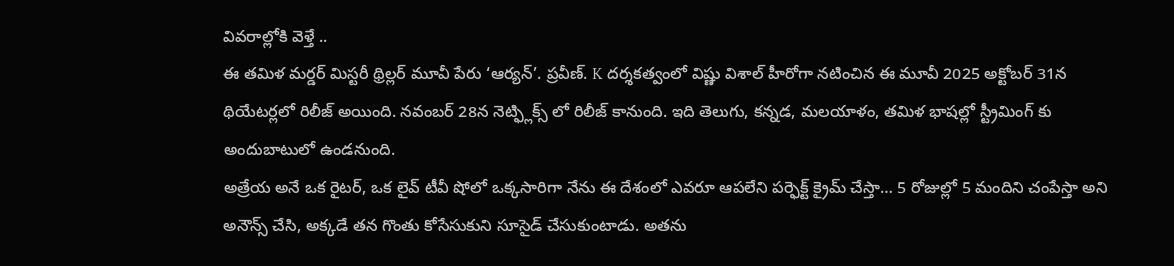వివరాల్లోకి వెళ్తే ..
ఈ తమిళ మర్డర్ మిస్టరీ థ్రిల్లర్ మూవీ పేరు ‘ఆర్యన్’. ప్రవీణ్. K దర్శకత్వంలో విష్ణు విశాల్ హీరోగా నటించిన ఈ మూవీ 2025 అక్టోబర్ 31న థియేటర్లలో రిలీజ్ అయింది. నవంబర్ 28న నెట్ఫ్లిక్స్ లో రిలీజ్ కానుంది. ఇది తెలుగు, కన్నడ, మలయాళం, తమిళ భాషల్లో స్ట్రీమింగ్ కు అందుబాటులో ఉండనుంది.
అత్రేయ అనే ఒక రైటర్, ఒక లైవ్ టీవీ షోలో ఒక్కసారిగా నేను ఈ దేశంలో ఎవరూ ఆపలేని పర్ఫెక్ట్ క్రైమ్ చేస్తా… 5 రోజుల్లో 5 మందిని చంపేస్తా అని అనౌన్స్ చేసి, అక్కడే తన గొంతు కోసేసుకుని సూసైడ్ చేసుకుంటాడు. అతను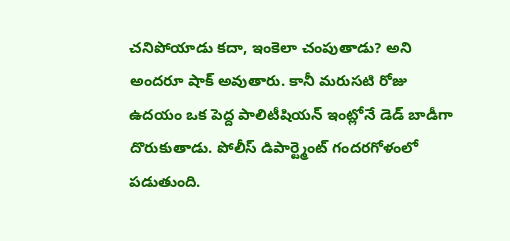చనిపోయాడు కదా, ఇంకెలా చంపుతాడు? అని అందరూ షాక్ అవుతారు. కానీ మరుసటి రోజు ఉదయం ఒక పెద్ద పాలిటీషియన్ ఇంట్లోనే డెడ్ బాడీగా దొరుకుతాడు. పోలీస్ డిపార్ట్మెంట్ గందరగోళంలో పడుతుంది.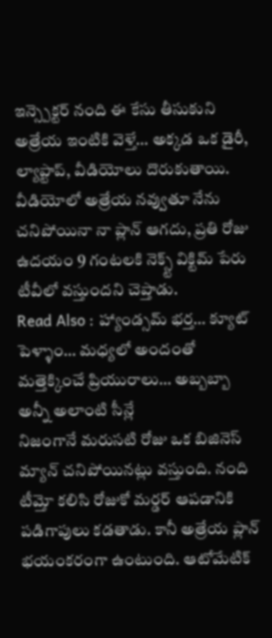ఇన్స్పెక్టర్ నంది ఈ కేసు తీసుకుని అత్రేయ ఇంటికి వెళ్తే… అక్కడ ఒక డైరీ, ల్యాప్టాప్, వీడియోలు దొరుకుతాయి. వీడియోలో అత్రేయ నవ్వుతూ నేను చనిపోయినా నా ప్లాన్ ఆగదు, ప్రతి రోజు ఉదయం 9 గంటలకి నెక్స్ట్ విక్టిమ్ పేరు టీవీలో వస్తుందని చెప్తాడు.
Read Also : హ్యాండ్సమ్ భర్త… క్యూట్ పెళ్ళాం… మధ్యలో అందంతో మత్తెక్కించే ప్రియురాలు… అబ్బబ్బా అన్నీ అలాంటి సీన్లే
నిజంగానే మరుసటి రోజు ఒక బిజినెస్ మ్యాన్ చనిపోయినట్లు వస్తుంది. నంది టీమ్తో కలిసి రోజుకో మర్డర్ ఆపడానికి పడిగాపులు కడతాడు. కానీ అత్రేయ ప్లాన్ భయంకరంగా ఉంటుంది. ఆటోమేటిక్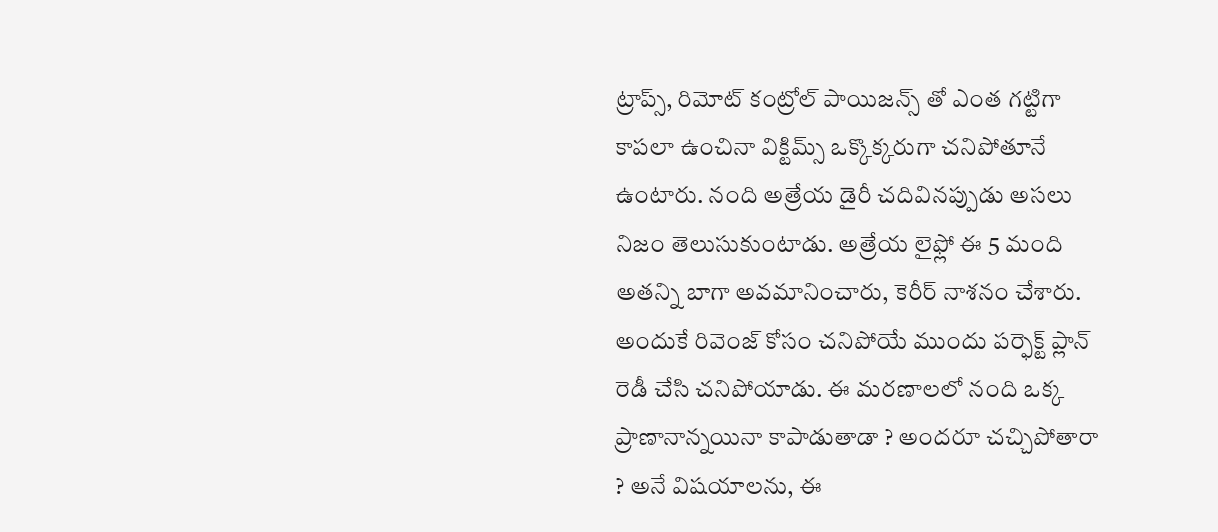ట్రాప్స్, రిమోట్ కంట్రోల్ పాయిజన్స్ తో ఎంత గట్టిగా కాపలా ఉంచినా విక్టిమ్స్ ఒక్కొక్కరుగా చనిపోతూనే ఉంటారు. నంది అత్రేయ డైరీ చదివినప్పుడు అసలు నిజం తెలుసుకుంటాడు. అత్రేయ లైఫ్లో ఈ 5 మంది అతన్ని బాగా అవమానించారు, కెరీర్ నాశనం చేశారు. అందుకే రివెంజ్ కోసం చనిపోయే ముందు పర్ఫెక్ట్ ప్లాన్ రెడీ చేసి చనిపోయాడు. ఈ మరణాలలో నంది ఒక్క ప్రాణానాన్నయినా కాపాడుతాడా ? అందరూ చచ్చిపోతారా ? అనే విషయాలను, ఈ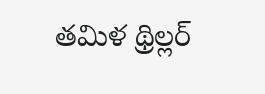తమిళ థ్రిల్లర్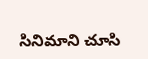సినిమాని చూసి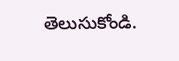తెలుసుకోండి.